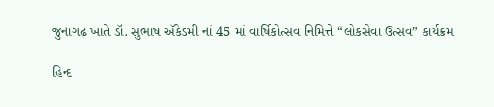જુનાગઢ ખાતે ડૉ. સુભાષ ઍકેડમી નાં 45 માં વાર્ષિકોત્સવ નિમિત્તે “લોકસેવા ઉત્સવ” કાર્યક્રમ

હિન્દ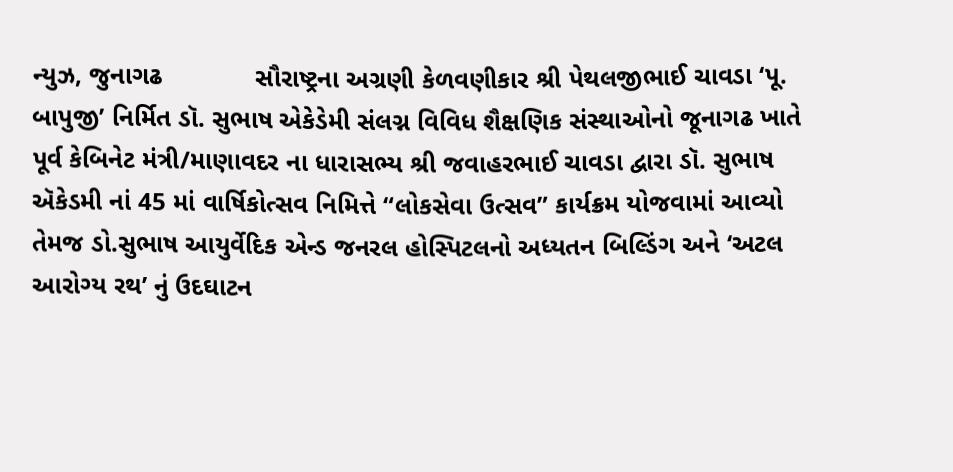ન્યુઝ, જુનાગઢ             સૌરાષ્ટ્રના અગ્રણી કેળવણીકાર શ્રી પેથલજીભાઈ ચાવડા ‘પૂ. બાપુજી’ નિર્મિત ડૉ. સુભાષ એકેડેમી સંલગ્ન વિવિધ શૈક્ષણિક સંસ્થાઓનો જૂનાગઢ ખાતે પૂર્વ કેબિનેટ મંત્રી/માણાવદર ના ધારાસભ્ય શ્રી જવાહરભાઈ ચાવડા દ્વારા ડૉ. સુભાષ ઍકેડમી નાં 45 માં વાર્ષિકોત્સવ નિમિત્તે “લોકસેવા ઉત્સવ” કાર્યક્રમ યોજવામાં આવ્યો તેમજ ડો.સુભાષ આયુર્વેદિક એન્ડ જનરલ હોસ્પિટલનો અધ્યતન બિલ્ડિંગ અને ‘અટલ આરોગ્ય રથ’ નું ઉદઘાટન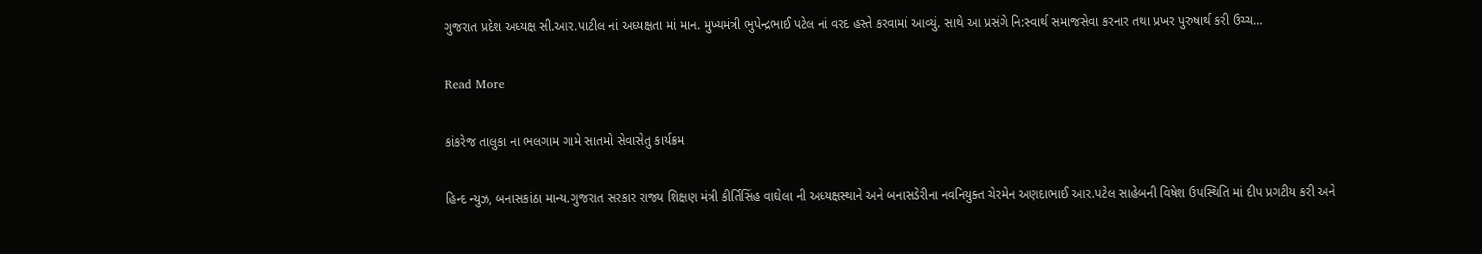ગુજરાત પ્રદેશ અધ્યક્ષ સી.આર.પાટીલ નાં અધ્યક્ષતા માં માન. મુખ્યમંત્રી ભુપેન્દ્રભાઈ પટેલ નાં વરદ હસ્તે કરવામાં આવ્યું. સાથે આ પ્રસંગે નિ:સ્વાર્થ સમાજસેવા કરનાર તથા પ્રખર પુરુષાર્થ કરી ઉચ્ચ…

Read More

કાંકરેજ તાલુકા ના ભલગામ ગામે સાતમો સેવાસેતુ કાર્યક્રમ

હિન્દ ન્યુઝ, બનાસકાંઠા માન્ય.ગુજરાત સરકાર રાજ્ય શિક્ષણ મંત્રી કીર્તિસિંહ વાઘેલા ની અધ્યક્ષસ્થાને અને બનાસડેરીના નવનિયુક્ત ચેરમેન અણદાભાઈ આર.પટેલ સાહેબની વિષેશ ઉપસ્થિતિ માં દીપ પ્રગટીય કરી અને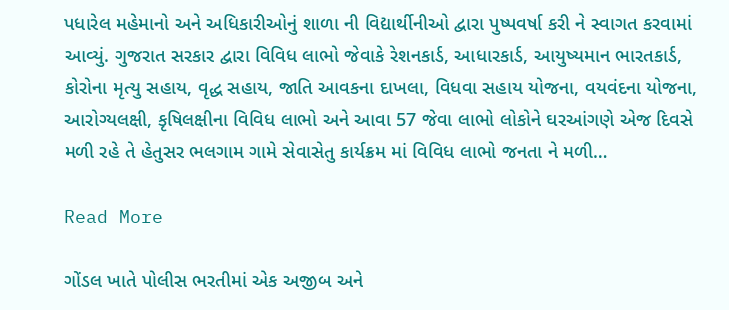પધારેલ મહેમાનો અને અધિકારીઓનું શાળા ની વિદ્યાર્થીનીઓ દ્વારા પુષ્પવર્ષા કરી ને સ્વાગત કરવામાં આવ્યું. ગુજરાત સરકાર દ્વારા વિવિધ લાભો જેવાકે રેશનકાર્ડ, આધારકાર્ડ, આયુષ્યમાન ભારતકાર્ડ, કોરોના મૃત્યુ સહાય, વૃદ્ધ સહાય, જાતિ આવકના દાખલા, વિધવા સહાય યોજના, વયવંદના યોજના, આરોગ્યલક્ષી, કૃષિલક્ષીના વિવિધ લાભો અને આવા 57 જેવા લાભો લોકોને ઘરઆંગણે એજ દિવસે મળી રહે તે હેતુસર ભલગામ ગામે સેવાસેતુ કાર્યક્રમ માં વિવિધ લાભો જનતા ને મળી…

Read More

ગોંડલ ખાતે પોલીસ ભરતીમાં એક અજીબ અને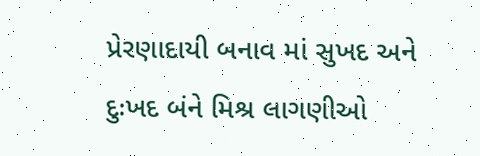પ્રેરણાદાયી બનાવ માં સુખદ અને દુઃખદ બંને મિશ્ર લાગણીઓ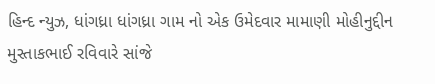હિન્દ ન્યુઝ, ધાંગધ્રા ધાંગધ્રા ગામ નો એક ઉમેદવાર મામાણી મોહીનુદ્દીન મુસ્તાકભાઈ રવિવારે સાંજે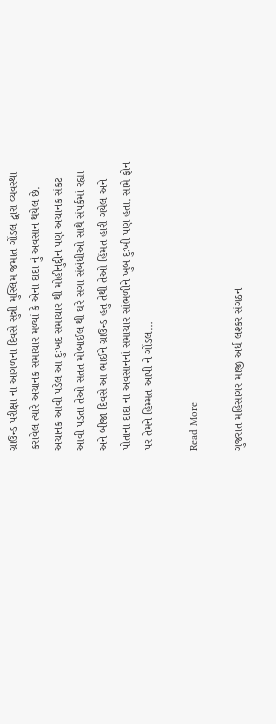ગ્રાઉન્ડ પરીક્ષા ના આગળના દિવસે સુન્ની મુસ્લિમ જમાત ગોંડલ દ્વારા વ્યવસ્થા કરાવેલ ત્યારે અચાનક સમાચાર મળ્યાં કે એના દાદા નું અવસાન થયેલ છે. અચાનક આવી પડેલ આ દુઃખદ સમાચાર થી મોહીનુદ્દીન પણ અચાનક સંકટ આવી પડતા તેઓ સતત મોબાઈલ થી ઘરે સગા સંબંધીઓ સાથે સંપર્કમાં રહ્યા અને બીજા દિવસે આ ભાઈને ગ્રાઉન્ડ હતુ તેથી તેઓ હિંમત હારી ગયેલ અને પોતાના દાદા ના અવસાનનાં સમાચાર સાંભળીને ખુબ દુઃખી પણ હતા. સામે ફોન પર તેમને હિમ્મત આપી ને ગોંડલ…

Read More

ગુજરાત મહિસાગર માજી અર્ધ લશ્કર સંગઠન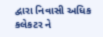દ્વારા નિવાસી અધિક કલેકટર ને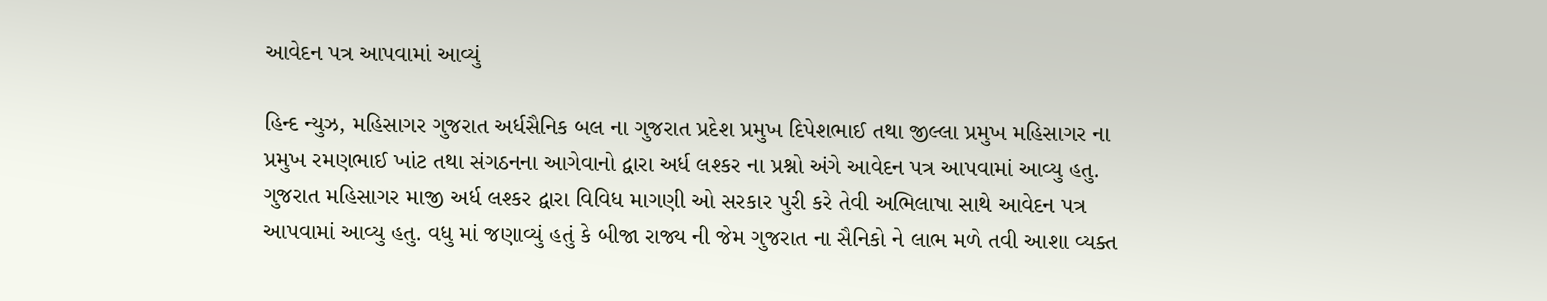આવેદન પત્ર આપવામાં આવ્યું

હિન્દ ન્યુઝ, મહિસાગર ગુજરાત અર્ધસૈનિક બલ ના ગુજરાત પ્રદેશ પ્રમુખ દિપેશભાઈ તથા જીલ્લા પ્રમુખ મહિસાગર ના પ્રમુખ રમણભાઈ ખાંટ તથા સંગઠનના આગેવાનો દ્વારા અર્ધ લશ્કર ના પ્રશ્નો અંગે આવેદન પત્ર આપવામાં આવ્યુ હતુ. ગુજરાત મહિસાગર માજી અર્ધ લશ્કર દ્વારા વિવિધ માગણી ઓ સરકાર પુરી કરે તેવી અભિલાષા સાથે આવેદન પત્ર આપવામાં આવ્યુ હતુ. વધુ માં જણાવ્યું હતું કે બીજા રાજ્ય ની જેમ ગુજરાત ના સૈનિકો ને લાભ મળે તવી આશા વ્યક્ત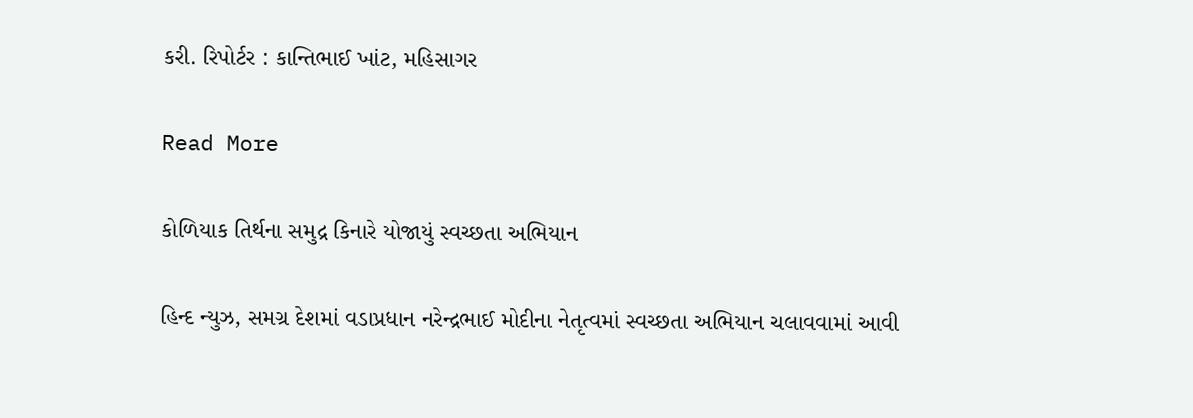કરી. રિપોર્ટર : કાન્તિભાઈ ખાંટ, મહિસાગર

Read More

કોળિયાક તિર્થના સમુદ્ર કિનારે યોજાયું સ્વચ્છતા અભિયાન

હિન્દ ન્યુઝ, સમગ્ર દેશમાં વડાપ્રધાન નરેન્દ્રભાઈ મોદીના નેતૃત્વમાં સ્વચ્છતા અભિયાન ચલાવવામાં આવી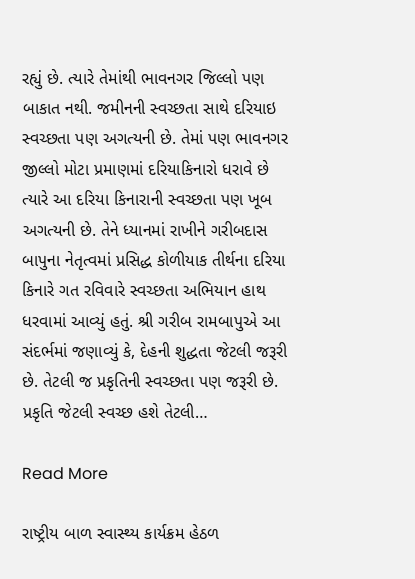રહ્યું છે. ત્યારે તેમાંથી ભાવનગર જિલ્લો પણ બાકાત નથી. જમીનની સ્વચ્છતા સાથે દરિયાઇ સ્વચ્છતા પણ અગત્યની છે. તેમાં પણ ભાવનગર જીલ્લો મોટા પ્રમાણમાં દરિયાકિનારો ધરાવે છે ત્યારે આ દરિયા કિનારાની સ્વચ્છતા પણ ખૂબ અગત્યની છે. તેને ધ્યાનમાં રાખીને ગરીબદાસ બાપુના નેતૃત્વમાં પ્રસિદ્ધ કોળીયાક તીર્થના દરિયા કિનારે ગત રવિવારે સ્વચ્છતા અભિયાન હાથ ધરવામાં આવ્યું હતું. શ્રી ગરીબ રામબાપુએ આ સંદર્ભમાં જણાવ્યું કે, દેહની શુદ્ધતા જેટલી જરૂરી છે. તેટલી જ પ્રકૃતિની સ્વચ્છતા પણ જરૂરી છે. પ્રકૃતિ જેટલી સ્વચ્છ હશે તેટલી…

Read More

રાષ્ટ્રીય બાળ સ્વાસ્થ્ય કાર્યક્રમ હેઠળ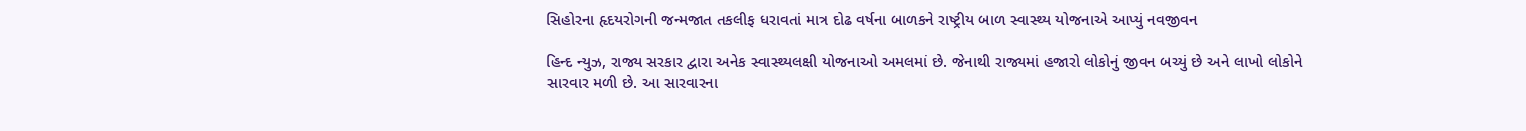સિહોરના હૃદયરોગની જન્મજાત તકલીફ ધરાવતાં માત્ર દોઢ વર્ષના બાળકને રાષ્ટ્રીય બાળ સ્વાસ્થ્ય યોજનાએ આપ્યું નવજીવન

હિન્દ ન્યુઝ, રાજ્ય સરકાર દ્વારા અનેક સ્વાસ્થ્યલક્ષી યોજનાઓ અમલમાં છે. જેનાથી રાજ્યમાં હજારો લોકોનું જીવન બચ્યું છે અને લાખો લોકોને સારવાર મળી છે. આ સારવારના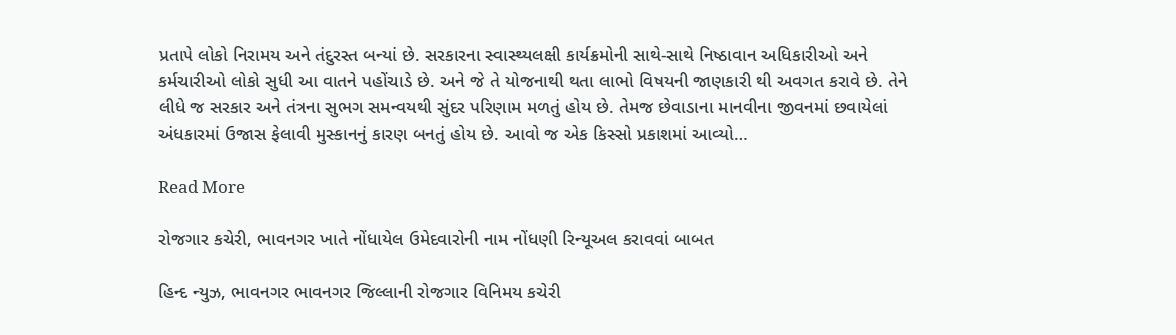પ્રતાપે લોકો નિરામય અને તંદુરસ્ત બન્યાં છે. સરકારના સ્વાસ્થ્યલક્ષી કાર્યક્રમોની સાથે-સાથે નિષ્ઠાવાન અધિકારીઓ અને કર્મચારીઓ લોકો સુધી આ વાતને પહોંચાડે છે. અને જે તે યોજનાથી થતા લાભો વિષયની જાણકારી થી અવગત કરાવે છે. તેને લીધે જ સરકાર અને તંત્રના સુભગ સમન્વયથી સુંદર પરિણામ મળતું હોય છે. તેમજ છેવાડાના માનવીના જીવનમાં છવાયેલાં અંધકારમાં ઉજાસ ફેલાવી મુસ્કાનનું કારણ બનતું હોય છે. આવો જ એક કિસ્સો પ્રકાશમાં આવ્યો…

Read More

રોજગાર કચેરી, ભાવનગર ખાતે નોંધાયેલ ઉમેદવારોની નામ નોંધણી રિન્યૂઅલ કરાવવાં બાબત

હિન્દ ન્યુઝ, ભાવનગર ભાવનગર જિલ્લાની રોજગાર વિનિમય કચેરી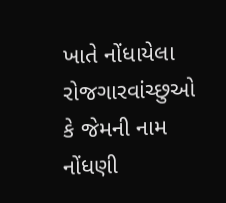ખાતે નોંધાયેલા રોજગારવાંચ્છુઓ કે જેમની નામ નોંધણી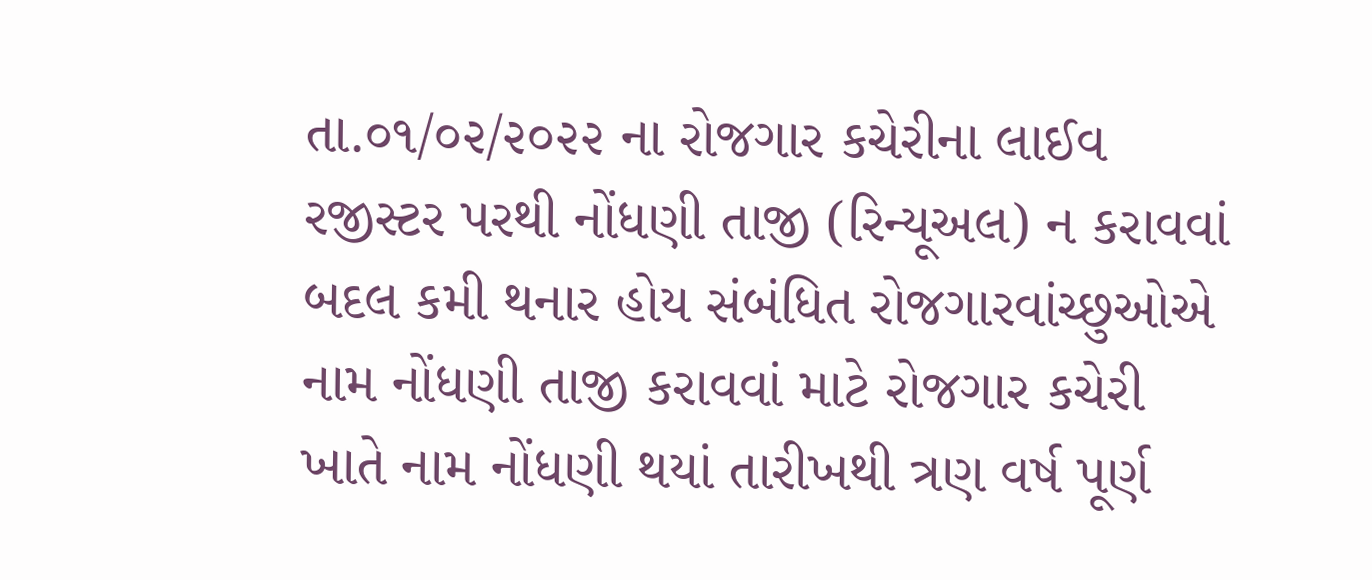તા.૦૧/૦૨/૨૦૨૨ ના રોજગાર કચેરીના લાઈવ રજીસ્ટર પરથી નોંધણી તાજી (રિન્યૂઅલ) ન કરાવવાં બદલ કમી થનાર હોય સંબંધિત રોજગારવાંચ્છુઓએ નામ નોંધણી તાજી કરાવવાં માટે રોજગાર કચેરી ખાતે નામ નોંધણી થયાં તારીખથી ત્રણ વર્ષ પૂર્ણ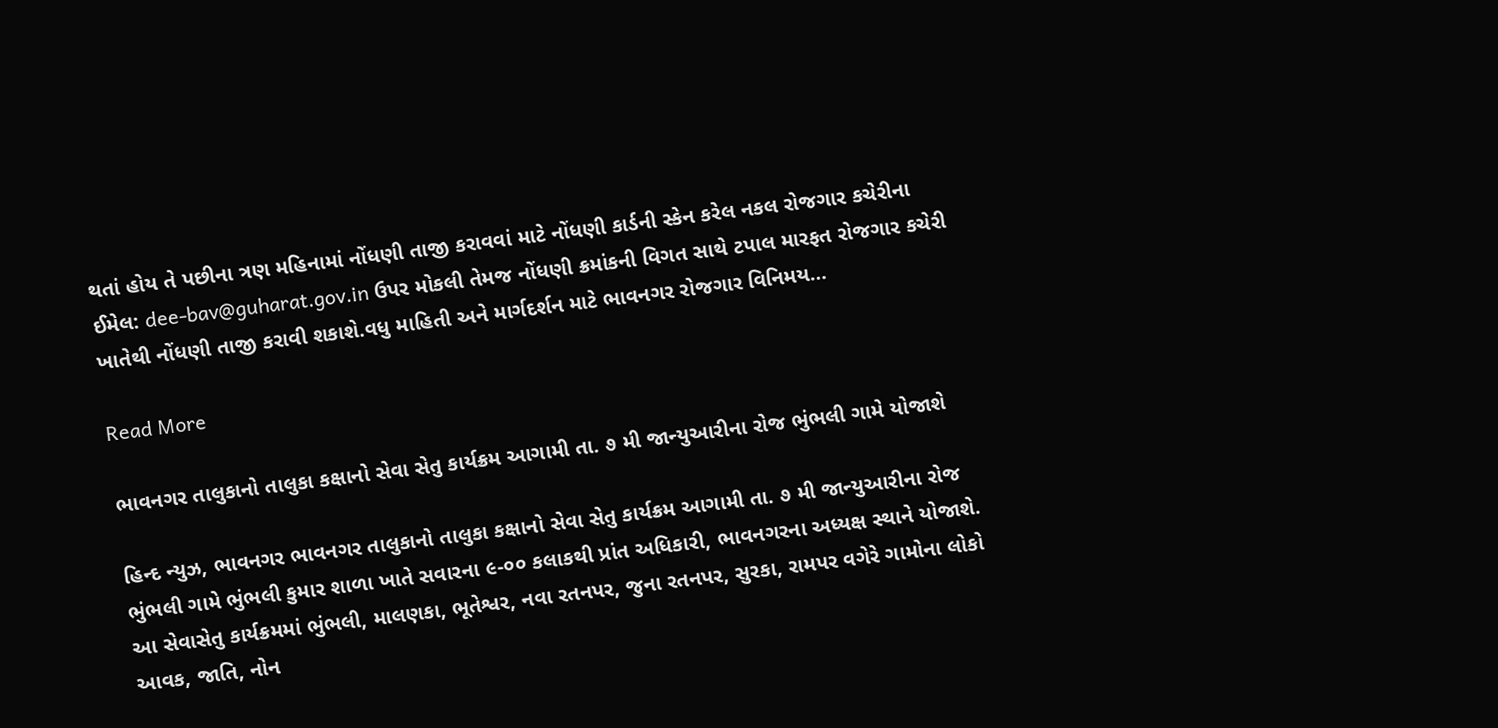થતાં હોય તે પછીના ત્રણ મહિનામાં નોંધણી તાજી કરાવવાં માટે નોંધણી કાર્ડની સ્કેન કરેલ નકલ રોજગાર કચેરીના ઈમેલ: dee-bav@guharat.gov.in ઉપર મોકલી તેમજ નોંધણી ક્રમાંકની વિગત સાથે ટપાલ મારફત રોજગાર કચેરી ખાતેથી નોંધણી તાજી કરાવી શકાશે.વધુ માહિતી અને માર્ગદર્શન માટે ભાવનગર રોજગાર વિનિમય…

Read More

ભાવનગર તાલુકાનો તાલુકા કક્ષાનો સેવા સેતુ કાર્યક્રમ આગામી તા. ૭ મી જાન્યુઆરીના રોજ ભુંભલી ગામે યોજાશે

હિન્દ ન્યુઝ, ભાવનગર ભાવનગર તાલુકાનો તાલુકા કક્ષાનો સેવા સેતુ કાર્યક્રમ આગામી તા. ૭ મી જાન્યુઆરીના રોજ ભુંભલી ગામે ભુંભલી કુમાર શાળા ખાતે સવારના ૯-૦૦ કલાકથી પ્રાંત અધિકારી, ભાવનગરના અધ્યક્ષ સ્થાને યોજાશે. આ સેવાસેતુ કાર્યક્રમમાં ભુંભલી, માલણકા, ભૂતેશ્વર, નવા રતનપર, જુના રતનપર, સુરકા, રામપર વગેરે ગામોના લોકો આવક, જાતિ, નોન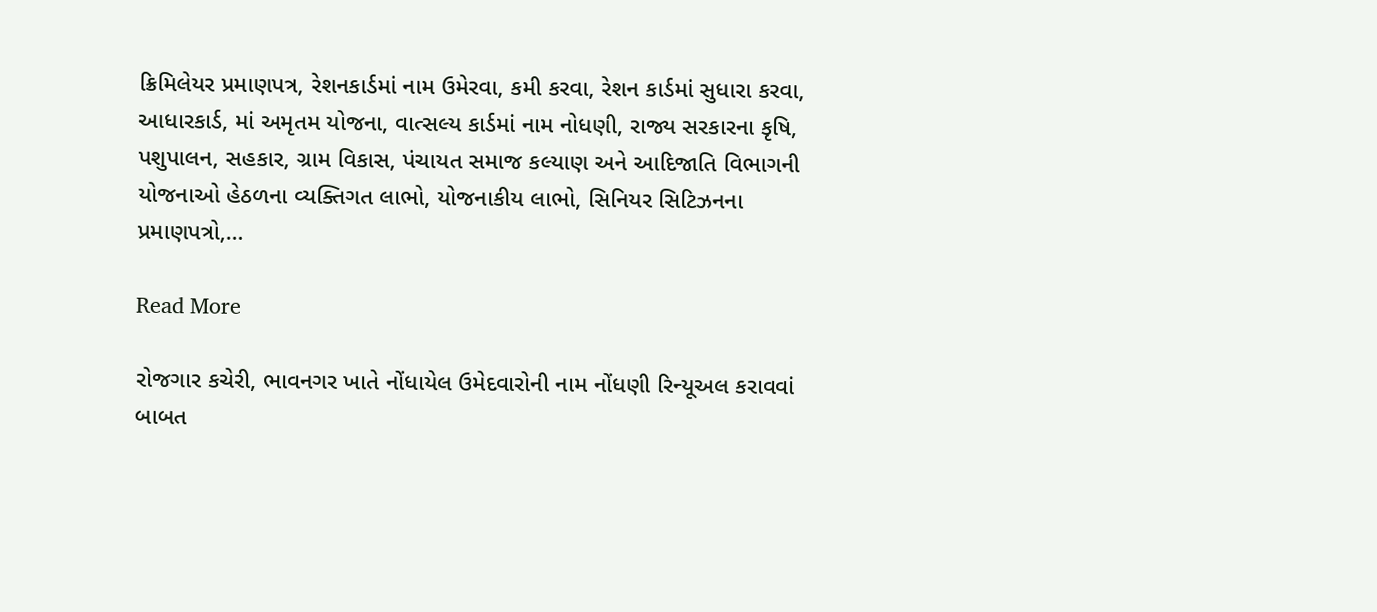ક્રિમિલેયર પ્રમાણપત્ર, રેશનકાર્ડમાં નામ ઉમેરવા, કમી કરવા, રેશન કાર્ડમાં સુધારા કરવા, આધારકાર્ડ, માં અમૃતમ યોજના, વાત્સલ્ય કાર્ડમાં નામ નોધણી, રાજ્ય સરકારના કૃષિ, પશુપાલન, સહકાર, ગ્રામ વિકાસ, પંચાયત સમાજ કલ્યાણ અને આદિજાતિ વિભાગની યોજનાઓ હેઠળના વ્યક્તિગત લાભો, યોજનાકીય લાભો, સિનિયર સિટિઝનના પ્રમાણપત્રો,…

Read More

રોજગાર કચેરી, ભાવનગર ખાતે નોંધાયેલ ઉમેદવારોની નામ નોંધણી રિન્યૂઅલ કરાવવાં બાબત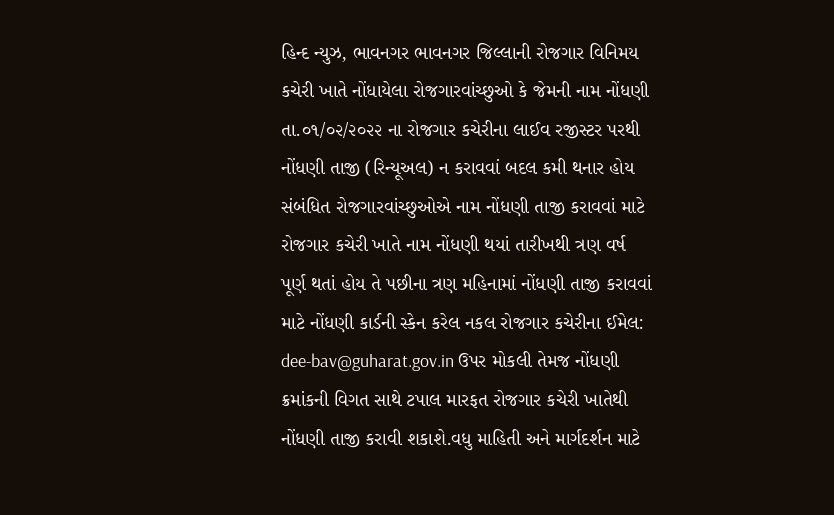હિન્દ ન્યુઝ, ભાવનગર ભાવનગર જિલ્લાની રોજગાર વિનિમય કચેરી ખાતે નોંધાયેલા રોજગારવાંચ્છુઓ કે જેમની નામ નોંધણી તા.૦૧/૦૨/૨૦૨૨ ના રોજગાર કચેરીના લાઈવ રજીસ્ટર પરથી નોંધણી તાજી (રિન્યૂઅલ) ન કરાવવાં બદલ કમી થનાર હોય સંબંધિત રોજગારવાંચ્છુઓએ નામ નોંધણી તાજી કરાવવાં માટે રોજગાર કચેરી ખાતે નામ નોંધણી થયાં તારીખથી ત્રણ વર્ષ પૂર્ણ થતાં હોય તે પછીના ત્રણ મહિનામાં નોંધણી તાજી કરાવવાં માટે નોંધણી કાર્ડની સ્કેન કરેલ નકલ રોજગાર કચેરીના ઈમેલ: dee-bav@guharat.gov.in ઉપર મોકલી તેમજ નોંધણી ક્રમાંકની વિગત સાથે ટપાલ મારફત રોજગાર કચેરી ખાતેથી નોંધણી તાજી કરાવી શકાશે.વધુ માહિતી અને માર્ગદર્શન માટે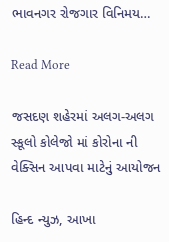ભાવનગર રોજગાર વિનિમય…

Read More

જસદણ શહેરમાં અલગ-અલગ સ્કૂલો કોલેજો માં કોરોના ની વેક્સિન આપવા માટેનું આયોજન

હિન્દ ન્યુઝ, આખા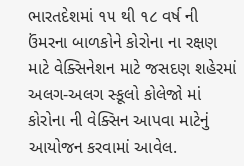ભારતદેશમાં ૧૫ થી ૧૮ વર્ષ ની ઉંમરના બાળકોને કોરોના ના રક્ષણ માટે વેક્સિનેશન માટે જસદણ શહેરમાં અલગ-અલગ સ્કૂલો કોલેજો માં કોરોના ની વેક્સિન આપવા માટેનું આયોજન કરવામાં આવેલ.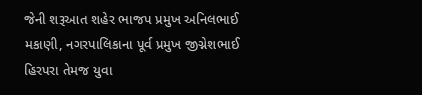જેની શરૂઆત શહેર ભાજપ પ્રમુખ અનિલભાઈ મકાણી, નગરપાલિકાના પૂર્વ પ્રમુખ જીગ્નેશભાઈ હિરપરા તેમજ યુવા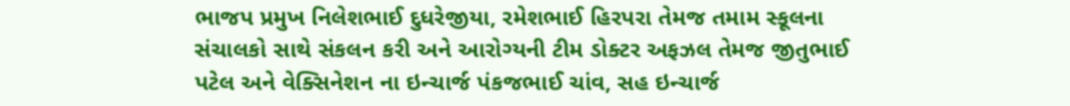ભાજપ પ્રમુખ નિલેશભાઈ દુધરેજીયા, રમેશભાઈ હિરપરા તેમજ તમામ સ્કૂલના સંચાલકો સાથે સંકલન કરી અને આરોગ્યની ટીમ ડોક્ટર અફઝલ તેમજ જીતુભાઈ પટેલ અને વેક્સિનેશન ના ઇન્ચાર્જ પંકજભાઈ ચાંવ, સહ ઇન્ચાર્જ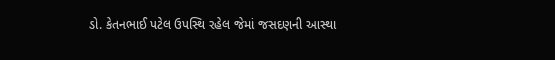ડો. કેતનભાઈ પટેલ ઉપસ્થિ રહેલ જેમાં જસદણની આસ્થા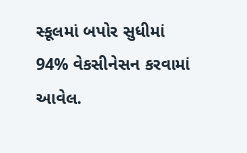સ્કૂલમાં બપોર સુધીમાં 94% વેકસીનેસન કરવામાં આવેલ.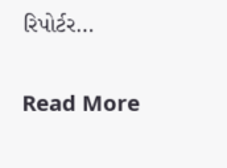રિપોર્ટર…

Read More